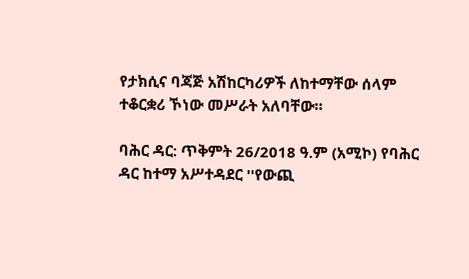የታክሲና ባጃጅ አሽከርካሪዎች ለከተማቸው ሰላም ተቆርቋሪ ኾነው መሥራት አለባቸው።

ባሕር ዳር: ጥቅምት 26/2018 ዓ.ም (አሚኮ) የባሕር ዳር ከተማ አሥተዳደር ''የውጪ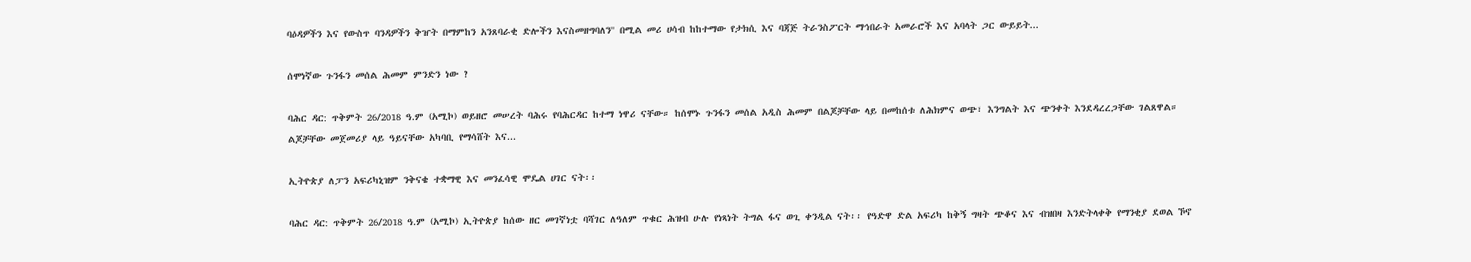ባዕዳዎችን እና የውስጥ ባንዳዎችን ቅዠት በማምከን አንጸባራቂ ድሎችን እናስመዘግባለን'' በሚል መሪ ሀሳብ ከከተማው የታክሲ እና ባጃጅ ትራንስፖርት ማኅበራት አመራሮች እና አባላት ጋር ውይይት...

ሰሞነኛው ጉንፋን መሰል ሕመም ምንድን ነው ?

ባሕር ዳር: ጥቅምት 26/2018 ዓ.ም (አሚኮ) ወይዘሮ መሠረት ባሕሩ የባሕርዳር ከተማ ነዋሪ ናቸው። ከሰሞኑ ጉንፋን መሰል አዲስ ሕመም በልጆቻቸው ላይ በመከሰቱ ለሕክምና ወጭ፣ እንግልት እና ጭንቀት እንደዳረረጋቸው ገልጸዋል። ልጆቻቸው መጀመሪያ ላይ ዓይናቸው አካባቢ የማሳሸት እና...

ኢትዮጵያ ለፓን አፍሪካኒዝም ንቅናቄ ተቋማዊ እና መንፈሳዊ ሞዴል ሀገር ናት፡፡

ባሕር ዳር: ጥቅምት 26/2018 ዓ.ም (አሚኮ) ኢትዮጵያ ከሰው ዘር መገኛነቷ ባሻገር ለዓለም ጥቁር ሕዝብ ሁሉ የነጻነት ትግል ፋና ወጊ ቀንዲል ናት፡፡ የዓድዋ ድል አፍሪካ ከቅኝ ግዛት ጭቆና እና ብዝበዛ እንድትላቀቅ የማንቂያ ደወል ኾኖ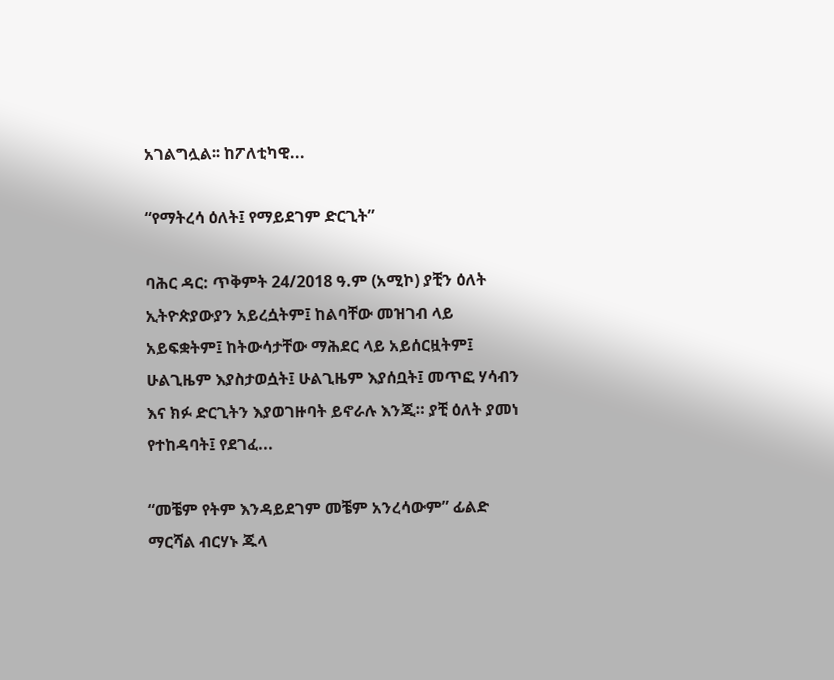አገልግሏል፡፡ ከፖለቲካዊ...

“የማትረሳ ዕለት፤ የማይደገም ድርጊት”

ባሕር ዳር: ጥቅምት 24/2018 ዓ.ም (አሚኮ) ያቺን ዕለት ኢትዮጵያውያን አይረሷትም፤ ከልባቸው መዝገብ ላይ አይፍቋትም፤ ከትውሳታቸው ማሕደር ላይ አይሰርዟትም፤ ሁልጊዜም እያስታወሷት፤ ሁልጊዜም እያሰቧት፤ መጥፎ ሃሳብን እና ክፉ ድርጊትን እያወገዙባት ይኖራሉ እንጂ። ያቺ ዕለት ያመነ የተከዳባት፤ የደገፈ...

“መቼም የትም እንዳይደገም መቼም አንረሳውም” ፊልድ ማርሻል ብርሃኑ ጁላ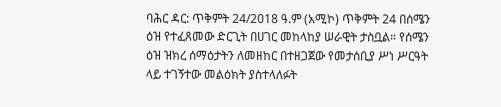ባሕር ዳር: ጥቅምት 24/2018 ዓ.ም (አሚኮ) ጥቅምት 24 በሰሜን ዕዝ የተፈጸመው ድርጊት በሀገር መከላከያ ሠራዊት ታስቧል። የሰሜን ዕዝ ዝክረ ሰማዕታትን ለመዘከር በተዘጋጀው የመታሰቢያ ሥነ ሥርዓት ላይ ተገኝተው መልዕክት ያስተላለፉት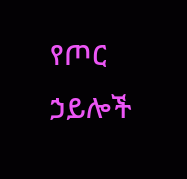የጦር ኃይሎች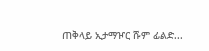ጠቅላይ ኢታማዦር ሹም ፊልድ...